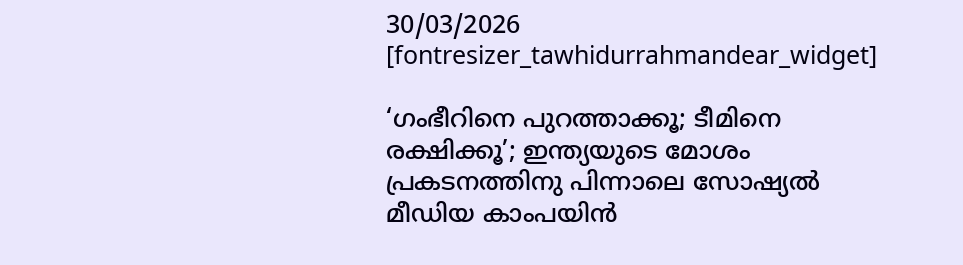30/03/2026
[fontresizer_tawhidurrahmandear_widget]

‘ഗംഭീറിനെ പുറത്താക്കൂ; ടീമിനെ രക്ഷിക്കൂ’; ഇന്ത്യയുടെ മോശം പ്രകടനത്തിനു പിന്നാലെ സോഷ്യല്‍ മീഡിയ കാംപയിന്‍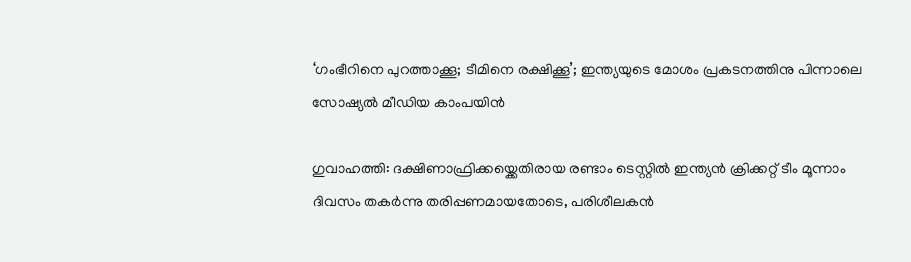‘ഗംഭീറിനെ പുറത്താക്കൂ; ടീമിനെ രക്ഷിക്കൂ’; ഇന്ത്യയുടെ മോശം പ്രകടനത്തിനു പിന്നാലെ സോഷ്യല്‍ മീഡിയ കാംപയിന്‍

ഗുവാഹത്തി: ദക്ഷിണാഫ്രിക്കയ്ക്കെതിരായ രണ്ടാം ടെസ്റ്റില്‍ ഇന്ത്യന്‍ ക്രിക്കറ്റ് ടീം മൂന്നാം ദിവസം തകര്‍ന്നു തരിപ്പണമായതോടെ, പരിശീലകന്‍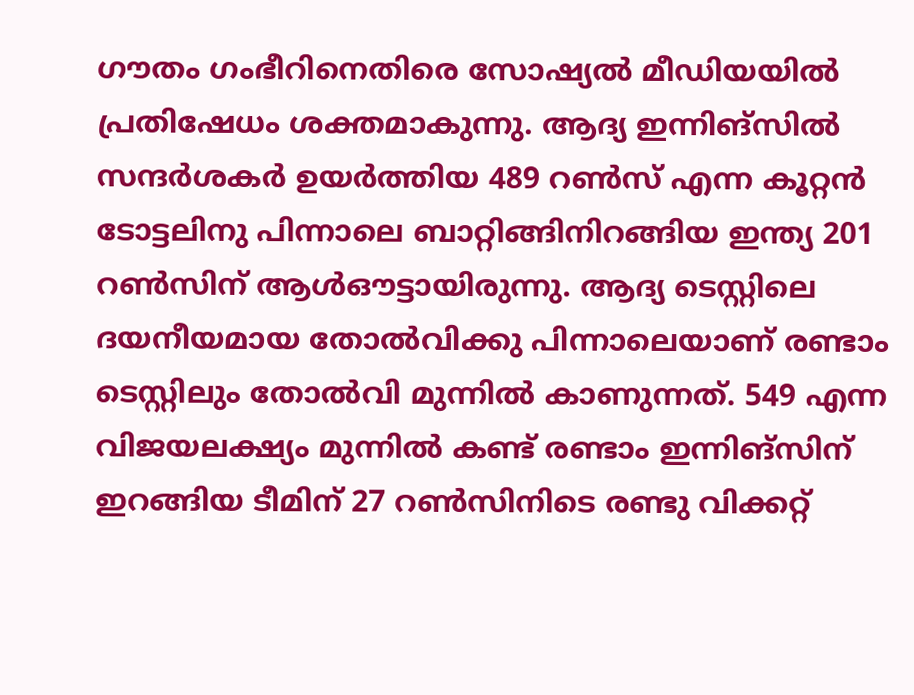ഗൗതം ഗംഭീറിനെതിരെ സോഷ്യല്‍ മീഡിയയില്‍ പ്രതിഷേധം ശക്തമാകുന്നു. ആദ്യ ഇന്നിങ്‌സില്‍ സന്ദര്‍ശകര്‍ ഉയര്‍ത്തിയ 489 റണ്‍സ് എന്ന കൂറ്റന്‍ ടോട്ടലിനു പിന്നാലെ ബാറ്റിങ്ങിനിറങ്ങിയ ഇന്ത്യ 201 റണ്‍സിന് ആള്‍ഔട്ടായിരുന്നു. ആദ്യ ടെസ്റ്റിലെ ദയനീയമായ തോല്‍വിക്കു പിന്നാലെയാണ് രണ്ടാം ടെസ്റ്റിലും തോല്‍വി മുന്നില്‍ കാണുന്നത്. 549 എന്ന വിജയലക്ഷ്യം മുന്നില്‍ കണ്ട് രണ്ടാം ഇന്നിങ്‌സിന് ഇറങ്ങിയ ടീമിന് 27 റണ്‍സിനിടെ രണ്ടു വിക്കറ്റ്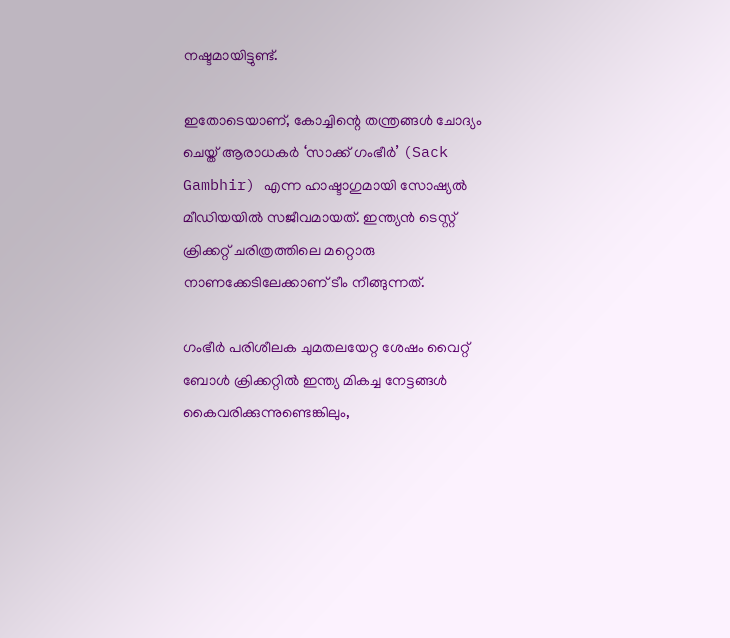നഷ്ടമായിട്ടുണ്ട്.

ഇതോടെയാണ്, കോച്ചിന്റെ തന്ത്രങ്ങള്‍ ചോദ്യം ചെയ്ത് ആരാധകര്‍ ‘സാക്ക് ഗംഭീര്‍’ (Sack Gambhir) എന്ന ഹാഷ്ടാഗുമായി സോഷ്യല്‍ മീഡിയയില്‍ സജീവമായത്. ഇന്ത്യന്‍ ടെസ്റ്റ് ക്രിക്കറ്റ് ചരിത്രത്തിലെ മറ്റൊരു നാണക്കേടിലേക്കാണ് ടീം നീങ്ങുന്നത്.

ഗംഭീര്‍ പരിശീലക ചുമതലയേറ്റ ശേഷം വൈറ്റ് ബോള്‍ ക്രിക്കറ്റില്‍ ഇന്ത്യ മികച്ച നേട്ടങ്ങള്‍ കൈവരിക്കുന്നുണ്ടെങ്കിലും,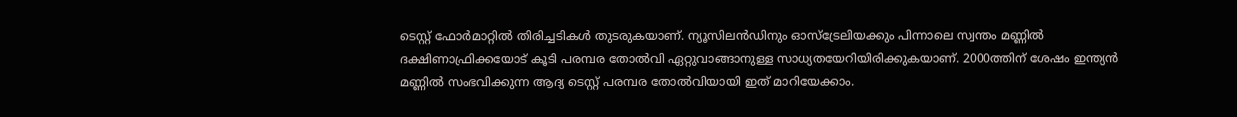ടെസ്റ്റ് ഫോര്‍മാറ്റില്‍ തിരിച്ചടികള്‍ തുടരുകയാണ്. ന്യൂസിലന്‍ഡിനും ഓസ്‌ട്രേലിയക്കും പിന്നാലെ സ്വന്തം മണ്ണില്‍ ദക്ഷിണാഫ്രിക്കയോട് കൂടി പരമ്പര തോല്‍വി ഏറ്റുവാങ്ങാനുള്ള സാധ്യതയേറിയിരിക്കുകയാണ്. 2000ത്തിന് ശേഷം ഇന്ത്യന്‍ മണ്ണില്‍ സംഭവിക്കുന്ന ആദ്യ ടെസ്റ്റ് പരമ്പര തോല്‍വിയായി ഇത് മാറിയേക്കാം.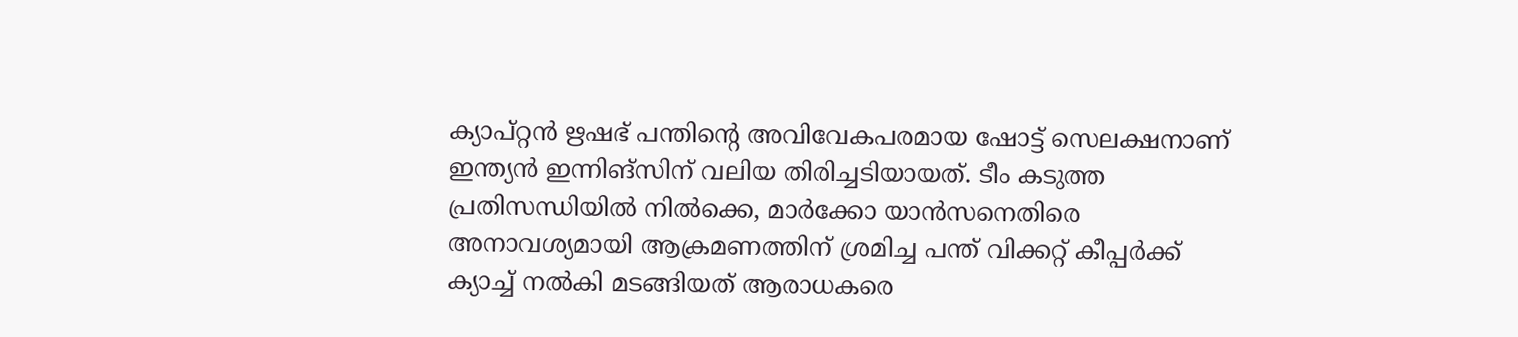ക്യാപ്റ്റന്‍ ഋഷഭ് പന്തിന്റെ അവിവേകപരമായ ഷോട്ട് സെലക്ഷനാണ് ഇന്ത്യന്‍ ഇന്നിങ്‌സിന് വലിയ തിരിച്ചടിയായത്. ടീം കടുത്ത പ്രതിസന്ധിയില്‍ നില്‍ക്കെ, മാര്‍ക്കോ യാന്‍സനെതിരെ അനാവശ്യമായി ആക്രമണത്തിന് ശ്രമിച്ച പന്ത് വിക്കറ്റ് കീപ്പര്‍ക്ക് ക്യാച്ച് നല്‍കി മടങ്ങിയത് ആരാധകരെ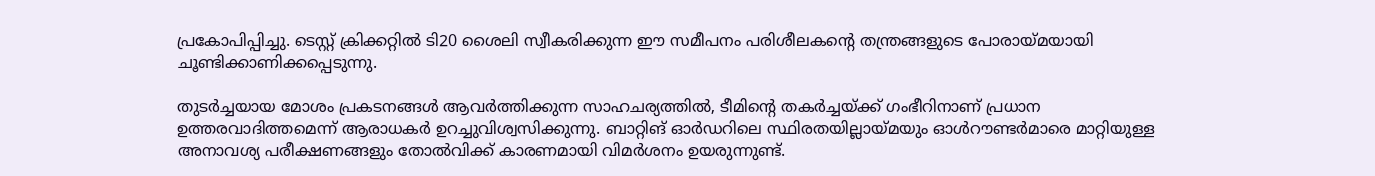പ്രകോപിപ്പിച്ചു. ടെസ്റ്റ് ക്രിക്കറ്റില്‍ ടി20 ശൈലി സ്വീകരിക്കുന്ന ഈ സമീപനം പരിശീലകന്റെ തന്ത്രങ്ങളുടെ പോരായ്മയായി ചൂണ്ടിക്കാണിക്കപ്പെടുന്നു.

തുടര്‍ച്ചയായ മോശം പ്രകടനങ്ങള്‍ ആവര്‍ത്തിക്കുന്ന സാഹചര്യത്തില്‍, ടീമിന്റെ തകര്‍ച്ചയ്ക്ക് ഗംഭീറിനാണ് പ്രധാന ഉത്തരവാദിത്തമെന്ന് ആരാധകര്‍ ഉറച്ചുവിശ്വസിക്കുന്നു. ബാറ്റിങ് ഓര്‍ഡറിലെ സ്ഥിരതയില്ലായ്മയും ഓള്‍റൗണ്ടര്‍മാരെ മാറ്റിയുള്ള അനാവശ്യ പരീക്ഷണങ്ങളും തോല്‍വിക്ക് കാരണമായി വിമര്‍ശനം ഉയരുന്നുണ്ട്.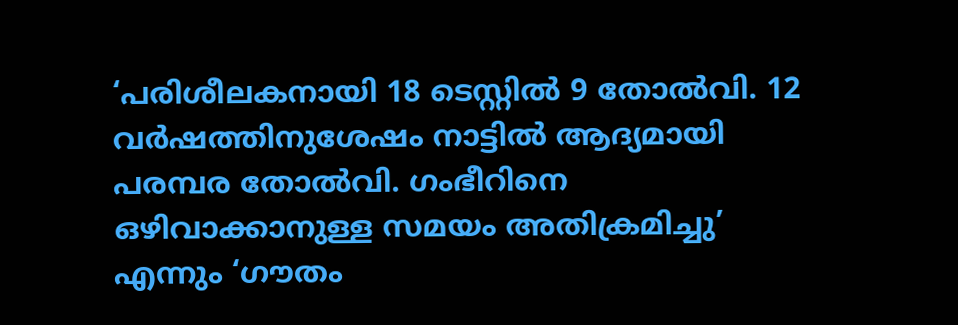‘പരിശീലകനായി 18 ടെസ്റ്റില്‍ 9 തോല്‍വി. 12 വര്‍ഷത്തിനുശേഷം നാട്ടില്‍ ആദ്യമായി പരമ്പര തോല്‍വി. ഗംഭീറിനെ ഒഴിവാക്കാനുള്ള സമയം അതിക്രമിച്ചു’ എന്നും ‘ഗൗതം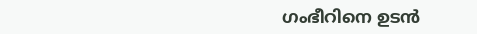ഗംഭീറിനെ ഉടന്‍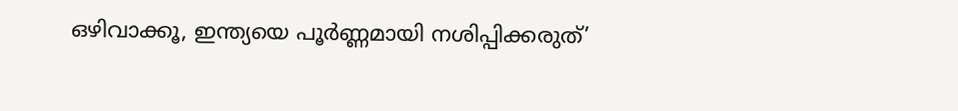ഒഴിവാക്കൂ, ഇന്ത്യയെ പൂര്‍ണ്ണമായി നശിപ്പിക്കരുത്’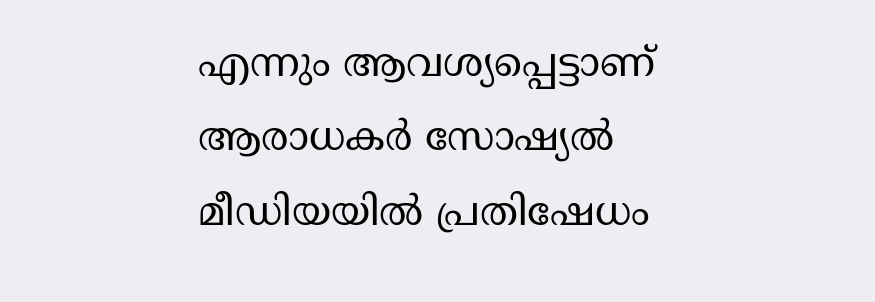എന്നും ആവശ്യപ്പെട്ടാണ് ആരാധകര്‍ സോഷ്യല്‍ മീഡിയയില്‍ പ്രതിഷേധം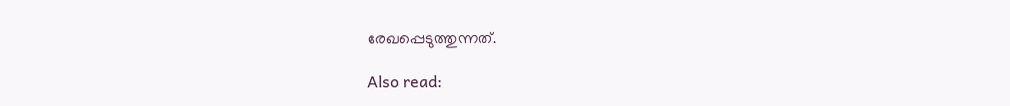രേഖപ്പെടുത്തുന്നത്.

Also read: